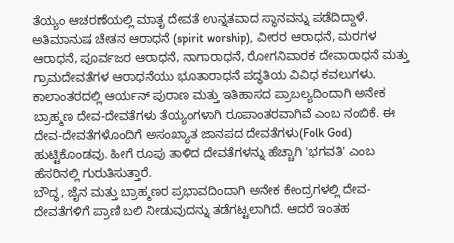ತೆಯ್ಯಂ ಆಚರಣೆಯಲ್ಲಿ ಮಾತೃ ದೇವತೆ ಉನ್ನತವಾದ ಸ್ಥಾನವನ್ನು ಪಡೆದಿದ್ದಾಳೆ. ಅತಿಮಾನುಷ ಚೇತನ ಆರಾಧನೆ (spirit worship), ವೀರರ ಆರಾಧನೆ, ಮರಗಳ ಆರಾಧನೆ, ಪೂರ್ವಜರ ಆರಾಧನೆ, ನಾಗಾರಾಧನೆ, ರೋಗನಿವಾರಕ ದೇವಾರಾಧನೆ ಮತ್ತು ಗ್ರಾಮದೇವತೆಗಳ ಆರಾಧನೆಯು ಭೂತಾರಾಧನೆ ಪದ್ಧತಿಯ ವಿವಿಧ ಕವಲುಗಳು.
ಕಾಲಾಂತರದಲ್ಲಿ ಆರ್ಯನ್ ಪುರಾಣ ಮತ್ತು ಇತಿಹಾಸದ ಪ್ರಾಬಲ್ಯದಿಂದಾಗಿ ಅನೇಕ ಬ್ರಾಹ್ಮಣ ದೇವ-ದೇವತೆಗಳು ತೆಯ್ಯಂಗಳಾಗಿ ರೂಪಾಂತರವಾಗಿವೆ ಎಂಬ ನಂಬಿಕೆ. ಈ ದೇವ-ದೇವತೆಗಳೊಂದಿಗೆ ಅಸಂಖ್ಯಾತ ಜಾನಪದ ದೇವತೆಗಳು(Folk God) ಹುಟ್ಟಿಕೊಂಡವು. ಹೀಗೆ ರೂಪು ತಾಳಿದ ದೇವತೆಗಳನ್ನು ಹೆಚ್ಚಾಗಿ 'ಭಗವತಿ' ಎಂಬ ಹೆಸರಿನಲ್ಲಿ ಗುರುತಿಸುತ್ತಾರೆ.
ಬೌದ್ಧ, ಜೈನ ಮತ್ತು ಬ್ರಾಹ್ಮಣರ ಪ್ರಭಾವದಿಂದಾಗಿ ಅನೇಕ ಕೇಂದ್ರಗಳಲ್ಲಿ ದೇವ-ದೇವತೆಗಳಿಗೆ ಪ್ರಾಣಿ ಬಲಿ ನೀಡುವುದನ್ನು ತಡೆಗಟ್ಟಲಾಗಿದೆ. ಆದರೆ ಇಂತಹ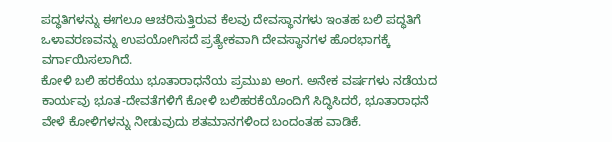ಪದ್ಧತಿಗಳನ್ನು ಈಗಲೂ ಆಚರಿಸುತ್ತಿರುವ ಕೆಲವು ದೇವಸ್ಥಾನಗಳು ಇಂತಹ ಬಲಿ ಪದ್ಧತಿಗೆ ಒಳಾವರಣವನ್ನು ಉಪಯೋಗಿಸದೆ ಪ್ರತ್ಯೇಕವಾಗಿ ದೇವಸ್ಥಾನಗಳ ಹೊರಭಾಗಕ್ಕೆ ವರ್ಗಾಯಿಸಲಾಗಿದೆ.
ಕೋಳಿ ಬಲಿ ಹರಕೆಯು ಭೂತಾರಾಧನೆಯ ಪ್ರಮುಖ ಅಂಗ. ಅನೇಕ ವರ್ಷಗಳು ನಡೆಯದ ಕಾರ್ಯವು ಭೂತ-ದೇವತೆಗಳಿಗೆ ಕೋಳಿ ಬಲಿಹರಕೆಯೊಂದಿಗೆ ಸಿದ್ಧಿಸಿದರೆ, ಭೂತಾರಾಧನೆ ವೇಳೆ ಕೋಳಿಗಳನ್ನು ನೀಡುವುದು ಶತಮಾನಗಳಿಂದ ಬಂದಂತಹ ವಾಡಿಕೆ.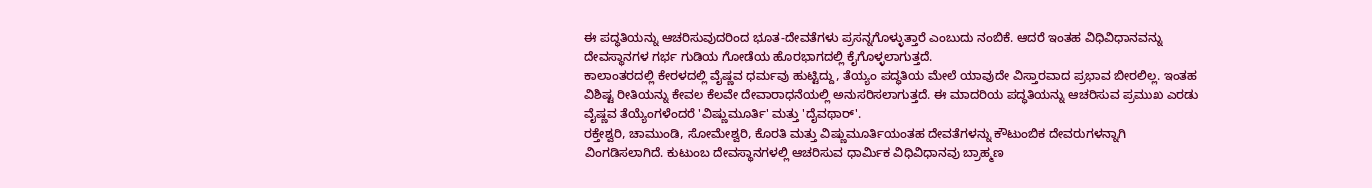ಈ ಪದ್ಧತಿಯನ್ನು ಆಚರಿಸುವುದರಿಂದ ಭೂತ-ದೇವತೆಗಳು ಪ್ರಸನ್ನಗೊಳ್ಳುತ್ತಾರೆ ಎಂಬುದು ನಂಬಿಕೆ. ಆದರೆ ಇಂತಹ ವಿಧಿವಿಧಾನವನ್ನು ದೇವಸ್ಥಾನಗಳ ಗರ್ಭ ಗುಡಿಯ ಗೋಡೆಯ ಹೊರಭಾಗದಲ್ಲಿ ಕೈಗೊಳ್ಳಲಾಗುತ್ತದೆ.
ಕಾಲಾಂತರದಲ್ಲಿ ಕೇರಳದಲ್ಲಿ ವೈಷ್ಣವ ಧರ್ಮವು ಹುಟ್ಟಿದ್ದು, ತೆಯ್ಯಂ ಪದ್ಧತಿಯ ಮೇಲೆ ಯಾವುದೇ ವಿಸ್ತಾರವಾದ ಪ್ರಭಾವ ಬೀರಲಿಲ್ಲ. ಇಂತಹ ವಿಶಿಷ್ಟ ರೀತಿಯನ್ನು ಕೇವಲ ಕೆಲವೇ ದೇವಾರಾಧನೆಯಲ್ಲಿ ಅನುಸರಿಸಲಾಗುತ್ತದೆ. ಈ ಮಾದರಿಯ ಪದ್ಧತಿಯನ್ನು ಆಚರಿಸುವ ಪ್ರಮುಖ ಎರಡು ವೈಷ್ಣವ ತೆಯ್ಯೆಂಗಳೆಂದರೆ 'ವಿಷ್ಣುಮೂರ್ತಿ' ಮತ್ತು 'ದೈವಥಾರ್'.
ರಕ್ತೇಶ್ವರಿ, ಚಾಮುಂಡಿ, ಸೋಮೇಶ್ವರಿ, ಕೊರತಿ ಮತ್ತು ವಿಷ್ಣುಮೂರ್ತಿಯಂತಹ ದೇವತೆಗಳನ್ನು ಕೌಟುಂಬಿಕ ದೇವರುಗಳನ್ನಾಗಿ ವಿಂಗಡಿಸಲಾಗಿದೆ. ಕುಟುಂಬ ದೇವಸ್ಥಾನಗಳಲ್ಲಿ ಆಚರಿಸುವ ಧಾರ್ಮಿಕ ವಿಧಿವಿಧಾನವು ಬ್ರಾಹ್ಮಣ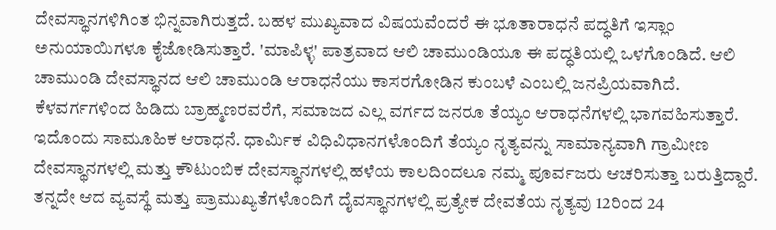ದೇವಸ್ಥಾನಗಳಿಗಿಂತ ಭಿನ್ನವಾಗಿರುತ್ತದೆ. ಬಹಳ ಮುಖ್ಯವಾದ ವಿಷಯವೆಂದರೆ ಈ ಭೂತಾರಾಧನೆ ಪದ್ಧತಿಗೆ ಇಸ್ಲಾಂ ಅನುಯಾಯಿಗಳೂ ಕೈಜೋಡಿಸುತ್ತಾರೆ. 'ಮಾಪಿಳ್ಳ' ಪಾತ್ರವಾದ ಆಲಿ ಚಾಮುಂಡಿಯೂ ಈ ಪದ್ಧತಿಯಲ್ಲಿ ಒಳಗೊಂಡಿದೆ. ಆಲಿ ಚಾಮುಂಡಿ ದೇವಸ್ಥಾನದ ಆಲಿ ಚಾಮುಂಡಿ ಆರಾಧನೆಯು ಕಾಸರಗೋಡಿನ ಕುಂಬಳೆ ಎಂಬಲ್ಲಿ ಜನಪ್ರಿಯವಾಗಿದೆ.
ಕೆಳವರ್ಗಗಳಿಂದ ಹಿಡಿದು ಬ್ರಾಹ್ಮಣರವರೆಗೆ, ಸಮಾಜದ ಎಲ್ಲ ವರ್ಗದ ಜನರೂ ತೆಯ್ಯಂ ಆರಾಧನೆಗಳಲ್ಲಿ ಭಾಗವಹಿಸುತ್ತಾರೆ. ಇದೊಂದು ಸಾಮೂಹಿಕ ಆರಾಧನೆ. ಧಾರ್ಮಿಕ ವಿಧಿವಿಧಾನಗಳೊಂದಿಗೆ ತೆಯ್ಯಂ ನೃತ್ಯವನ್ನು ಸಾಮಾನ್ಯವಾಗಿ ಗ್ರಾಮೀಣ ದೇವಸ್ಥಾನಗಳಲ್ಲಿ ಮತ್ತು ಕೌಟುಂಬಿಕ ದೇವಸ್ಥಾನಗಳಲ್ಲಿ ಹಳೆಯ ಕಾಲದಿಂದಲೂ ನಮ್ಮ ಪೂರ್ವಜರು ಆಚರಿಸುತ್ತಾ ಬರುತ್ತಿದ್ದಾರೆ.
ತನ್ನದೇ ಆದ ವ್ಯವಸ್ಥೆ ಮತ್ತು ಪ್ರಾಮುಖ್ಯತೆಗಳೊಂದಿಗೆ ದೈವಸ್ಥಾನಗಳಲ್ಲಿ ಪ್ರತ್ಯೇಕ ದೇವತೆಯ ನೃತ್ಯವು 12ರಿಂದ 24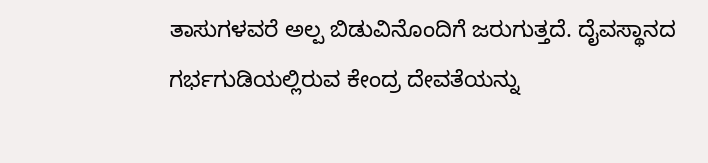ತಾಸುಗಳವರೆ ಅಲ್ಪ ಬಿಡುವಿನೊಂದಿಗೆ ಜರುಗುತ್ತದೆ. ದೈವಸ್ಥಾನದ ಗರ್ಭಗುಡಿಯಲ್ಲಿರುವ ಕೇಂದ್ರ ದೇವತೆಯನ್ನು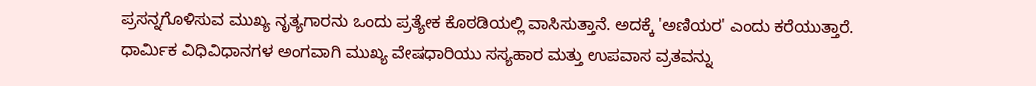ಪ್ರಸನ್ನಗೊಳಿಸುವ ಮುಖ್ಯ ನೃತ್ಯಗಾರನು ಒಂದು ಪ್ರತ್ಯೇಕ ಕೊಠಡಿಯಲ್ಲಿ ವಾಸಿಸುತ್ತಾನೆ. ಅದಕ್ಕೆ 'ಅಣಿಯರ' ಎಂದು ಕರೆಯುತ್ತಾರೆ. ಧಾರ್ಮಿಕ ವಿಧಿವಿಧಾನಗಳ ಅಂಗವಾಗಿ ಮುಖ್ಯ ವೇಷಧಾರಿಯು ಸಸ್ಯಹಾರ ಮತ್ತು ಉಪವಾಸ ವ್ರತವನ್ನು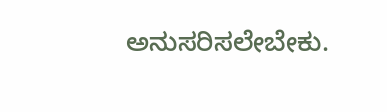ಅನುಸರಿಸಲೇಬೇಕು.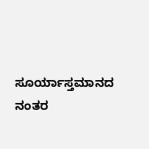ಸೂರ್ಯಾಸ್ತಮಾನದ ನಂತರ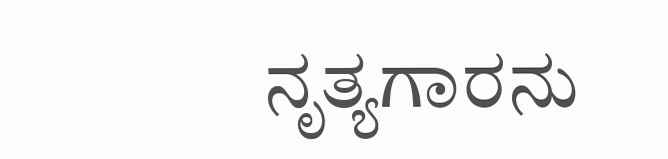ನೃತ್ಯಗಾರನು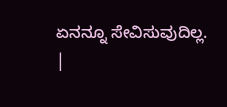ಏನನ್ನೂ ಸೇವಿಸುವುದಿಲ್ಲ.
|